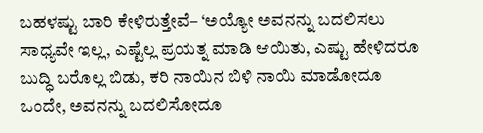ಬಹಳಷ್ಟು ಬಾರಿ ಕೇಳಿರುತ್ತೇವೆ– ‘ಅಯ್ಯೋ ಅವನನ್ನು ಬದಲಿಸಲು ಸಾಧ್ಯವೇ ಇಲ್ಲ, ಎಷ್ಟೆಲ್ಲ ಪ್ರಯತ್ನ ಮಾಡಿ ಆಯಿತು, ಎಷ್ಟು ಹೇಳಿದರೂ ಬುದ್ಧಿ ಬರೊಲ್ಲ ಬಿಡು, ಕರಿ ನಾಯಿನ ಬಿಳಿ ನಾಯಿ ಮಾಡೋದೂ ಒಂದೇ, ಅವನನ್ನು ಬದಲಿಸೋದೂ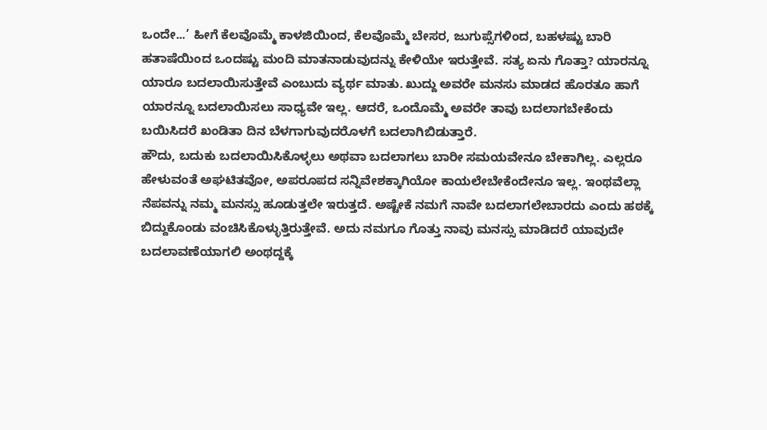ಒಂದೇ...’ ಹೀಗೆ ಕೆಲವೊಮ್ಮೆ ಕಾಳಜಿಯಿಂದ, ಕೆಲವೊಮ್ಮೆ ಬೇಸರ, ಜುಗುಪ್ಸೆಗಳಿಂದ, ಬಹಳಷ್ಟು ಬಾರಿ ಹತಾಷೆಯಿಂದ ಒಂದಷ್ಟು ಮಂದಿ ಮಾತನಾಡುವುದನ್ನು ಕೇಳಿಯೇ ಇರುತ್ತೇವೆ. ಸತ್ಯ ಏನು ಗೊತ್ತಾ? ಯಾರನ್ನೂ ಯಾರೂ ಬದಲಾಯಿಸುತ್ತೇವೆ ಎಂಬುದು ವ್ಯರ್ಥ ಮಾತು. ಖುದ್ದು ಅವರೇ ಮನಸು ಮಾಡದ ಹೊರತೂ ಹಾಗೆ ಯಾರನ್ನೂ ಬದಲಾಯಿಸಲು ಸಾಧ್ಯವೇ ಇಲ್ಲ. ಆದರೆ, ಒಂದೊಮ್ಮೆ ಅವರೇ ತಾವು ಬದಲಾಗಬೇಕೆಂದು ಬಯಿಸಿದರೆ ಖಂಡಿತಾ ದಿನ ಬೆಳಗಾಗುವುದರೊಳಗೆ ಬದಲಾಗಿಬಿಡುತ್ತಾರೆ.
ಹೌದು, ಬದುಕು ಬದಲಾಯಿಸಿಕೊಳ್ಳಲು ಅಥವಾ ಬದಲಾಗಲು ಬಾರೀ ಸಮಯವೇನೂ ಬೇಕಾಗಿಲ್ಲ. ಎಲ್ಲರೂ ಹೇಳುವಂತೆ ಅಘಟಿತವೋ, ಅಪರೂಪದ ಸನ್ನಿವೇಶಕ್ಕಾಗಿಯೋ ಕಾಯಲೇಬೇಕೆಂದೇನೂ ಇಲ್ಲ. ಇಂಥವೆಲ್ಲಾ ನೆಪವನ್ನು ನಮ್ಮ ಮನಸ್ಸು ಹೂಡುತ್ತಲೇ ಇರುತ್ತದೆ. ಅಷ್ಟೇಕೆ ನಮಗೆ ನಾವೇ ಬದಲಾಗಲೇಬಾರದು ಎಂದು ಹಠಕ್ಕೆ ಬಿದ್ದುಕೊಂಡು ವಂಚಿಸಿಕೊಳ್ಳುತ್ತಿರುತ್ತೇವೆ. ಅದು ನಮಗೂ ಗೊತ್ತು ನಾವು ಮನಸ್ಸು ಮಾಡಿದರೆ ಯಾವುದೇ ಬದಲಾವಣೆಯಾಗಲಿ ಅಂಥದ್ದಕ್ಕೆ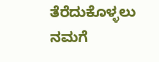ತೆರೆದುಕೊಳ್ಳಲು ನಮಗೆ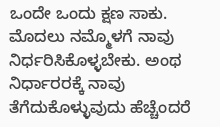ಒಂದೇ ಒಂದು ಕ್ಷಣ ಸಾಕು. ಮೊದಲು ನಮ್ಮೊಳಗೆ ನಾವು ನಿರ್ಧರಿಸಿಕೊಳ್ಳಬೇಕು. ಅಂಥ ನಿರ್ಧಾರರಕ್ಕೆ ನಾವು ತೆಗೆದುಕೊಳ್ಳುವುದು ಹೆಚ್ಚೆಂದರೆ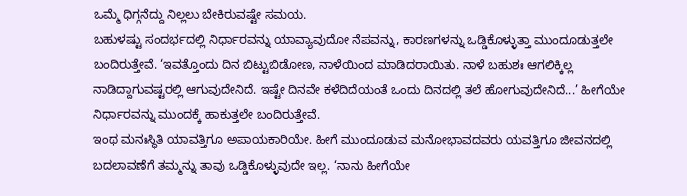ಒಮ್ಮೆ ಧಿಗ್ಗನೆದ್ದು ನಿಲ್ಲಲು ಬೇಕಿರುವಷ್ಟೇ ಸಮಯ.
ಬಹುಳಷ್ಟು ಸಂದರ್ಭದಲ್ಲಿ ನಿರ್ಧಾರವನ್ನು ಯಾವ್ಯಾವುದೋ ನೆಪವನ್ನು, ಕಾರಣಗಳನ್ನು ಒಡ್ಡಿಕೊಳ್ಳುತ್ತಾ ಮುಂದೂಡುತ್ತಲೇ ಬಂದಿರುತ್ತೇವೆ. ‘ಇವತ್ತೊಂದು ದಿನ ಬಿಟ್ಟುಬಿಡೋಣ, ನಾಳೆಯಿಂದ ಮಾಡಿದರಾಯಿತು. ನಾಳೆ ಬಹುಶಃ ಆಗಲಿಕ್ಕಿಲ್ಲ ನಾಡಿದ್ದಾಗುವಷ್ಟರಲ್ಲಿ ಆಗುವುದೇನಿದೆ. ಇಷ್ಟೇ ದಿನವೇ ಕಳೆದಿದೆಯಂತೆ ಒಂದು ದಿನದಲ್ಲಿ ತಲೆ ಹೋಗುವುದೇನಿದೆ...’ ಹೀಗೆಯೇ ನಿರ್ಧಾರವನ್ನು ಮುಂದಕ್ಕೆ ಹಾಕುತ್ತಲೇ ಬಂದಿರುತ್ತೇವೆ.
ಇಂಥ ಮನಃಸ್ಥಿತಿ ಯಾವತ್ತಿಗೂ ಅಪಾಯಕಾರಿಯೇ. ಹೀಗೆ ಮುಂದೂಡುವ ಮನೋಭಾವದವರು ಯವತ್ತಿಗೂ ಜೀವನದಲ್ಲಿ ಬದಲಾವಣೆಗೆ ತಮ್ಮನ್ನು ತಾವು ಒಡ್ಡಿಕೊಳ್ಳುವುದೇ ಇಲ್ಲ. ‘ನಾನು ಹೀಗೆಯೇ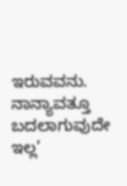ಇರುವವನು. ನಾನ್ಯಾವತ್ತೂ ಬದಲಾಗುವುದೇ ಇಲ್ಲ’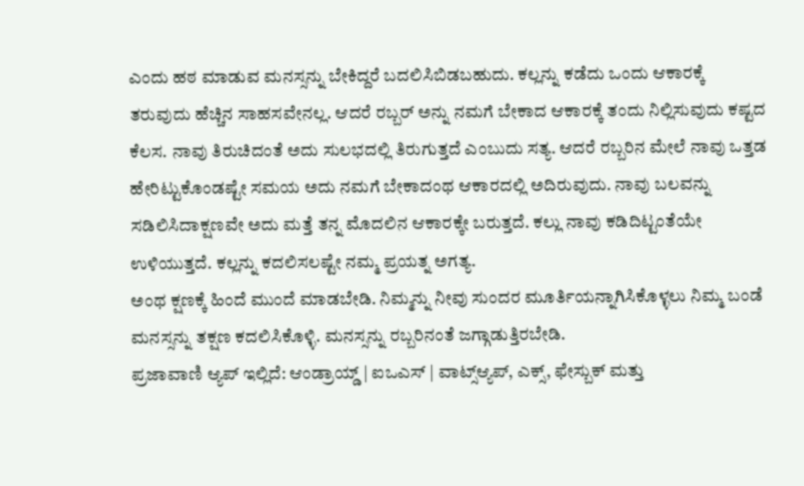ಎಂದು ಹಠ ಮಾಡುವ ಮನಸ್ಸನ್ನು ಬೇಕಿದ್ದರೆ ಬದಲಿಸಿಬಿಡಬಹುದು. ಕಲ್ಲನ್ನು ಕಡೆದು ಒಂದು ಆಕಾರಕ್ಕೆ ತರುವುದು ಹೆಚ್ಚಿನ ಸಾಹಸವೇನಲ್ಲ. ಆದರೆ ರಬ್ಬರ್ ಅನ್ನು ನಮಗೆ ಬೇಕಾದ ಆಕಾರಕ್ಕೆ ತಂದು ನಿಲ್ಲಿಸುವುದು ಕಷ್ಟದ ಕೆಲಸ. ನಾವು ತಿರುಚಿದಂತೆ ಅದು ಸುಲಭದಲ್ಲಿ ತಿರುಗುತ್ತದೆ ಎಂಬುದು ಸತ್ಯ. ಆದರೆ ರಬ್ಬರಿನ ಮೇಲೆ ನಾವು ಒತ್ತಡ ಹೇರಿಟ್ಟುಕೊಂಡಷ್ಟೇ ಸಮಯ ಅದು ನಮಗೆ ಬೇಕಾದಂಥ ಆಕಾರದಲ್ಲಿ ಅದಿರುವುದು. ನಾವು ಬಲವನ್ನು ಸಡಿಲಿಸಿದಾಕ್ಷಣವೇ ಅದು ಮತ್ತೆ ತನ್ನ ಮೊದಲಿನ ಆಕಾರಕ್ಕೇ ಬರುತ್ತದೆ. ಕಲ್ಲು ನಾವು ಕಡಿದಿಟ್ಟಂತೆಯೇ ಉಳಿಯುತ್ತದೆ. ಕಲ್ಲನ್ನು ಕದಲಿಸಲಷ್ಟೇ ನಮ್ಮ ಪ್ರಯತ್ನ ಅಗತ್ಯ.
ಅಂಥ ಕ್ಷಣಕ್ಕೆ ಹಿಂದೆ ಮುಂದೆ ಮಾಡಬೇಡಿ. ನಿಮ್ಮನ್ನು ನೀವು ಸುಂದರ ಮೂರ್ತಿಯನ್ನಾಗಿಸಿಕೊಳ್ಳಲು ನಿಮ್ಮ ಬಂಡೆ ಮನಸ್ಸನ್ನು ತಕ್ಷಣ ಕದಲಿಸಿಕೊಳ್ಳಿ. ಮನಸ್ಸನ್ನು ರಬ್ಬರಿನಂತೆ ಜಗ್ಗಾಡುತ್ತಿರಬೇಡಿ.
ಪ್ರಜಾವಾಣಿ ಆ್ಯಪ್ ಇಲ್ಲಿದೆ: ಆಂಡ್ರಾಯ್ಡ್ | ಐಒಎಸ್ | ವಾಟ್ಸ್ಆ್ಯಪ್, ಎಕ್ಸ್, ಫೇಸ್ಬುಕ್ ಮತ್ತು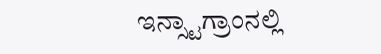ಇನ್ಸ್ಟಾಗ್ರಾಂನಲ್ಲಿ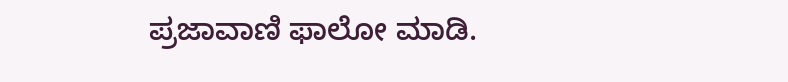ಪ್ರಜಾವಾಣಿ ಫಾಲೋ ಮಾಡಿ.